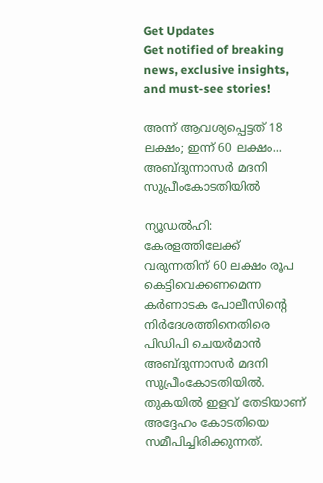Get Updates
Get notified of breaking news, exclusive insights, and must-see stories!

അന്ന് ആവശ്യപ്പെട്ടത് 18 ലക്ഷം; ഇന്ന് 60 ലക്ഷം... അബ്ദുന്നാസര്‍ മദനി സുപ്രീംകോടതിയില്‍

ന്യൂഡല്‍ഹി: കേരളത്തിലേക്ക് വരുന്നതിന് 60 ലക്ഷം രൂപ കെട്ടിവെക്കണമെന്ന കര്‍ണാടക പോലീസിന്റെ നിര്‍ദേശത്തിനെതിരെ പിഡിപി ചെയര്‍മാന്‍ അബ്ദുന്നാസര്‍ മദനി സുപ്രീംകോടതിയില്‍. തുകയില്‍ ഇളവ് തേടിയാണ് അദ്ദേഹം കോടതിയെ സമീപിച്ചിരിക്കുന്നത്.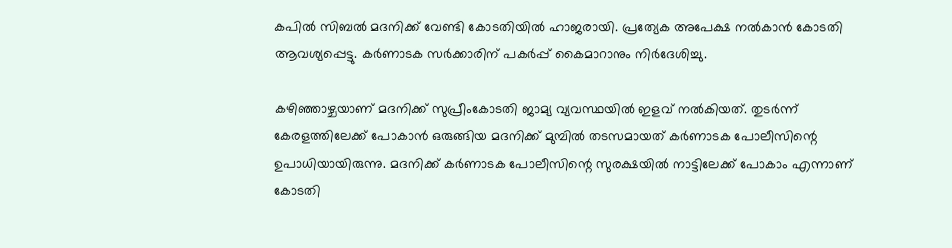കപില്‍ സിബല്‍ മദനിക്ക് വേണ്ടി കോടതിയില്‍ ഹാജരായി. പ്രത്യേക അപേക്ഷ നല്‍കാന്‍ കോടതി ആവശ്യപ്പെട്ടു. കര്‍ണാടക സര്‍ക്കാരിന് പകര്‍പ്പ് കൈമാറാനും നിര്‍ദേശിച്ചു.

കഴിഞ്ഞാഴ്ചയാണ് മദനിക്ക് സുപ്രീംകോടതി ജാമ്യ വ്യവസ്ഥയില്‍ ഇളവ് നല്‍കിയത്. തുടര്‍ന്ന് കേരളത്തിലേക്ക് പോകാന്‍ ഒരുങ്ങിയ മദനിക്ക് മുമ്പില്‍ തടസമായത് കര്‍ണാടക പോലീസിന്റെ ഉപാധിയായിരുന്നു. മദനിക്ക് കര്‍ണാടക പോലീസിന്റെ സുരക്ഷയില്‍ നാട്ടിലേക്ക് പോകാം എന്നാണ് കോടതി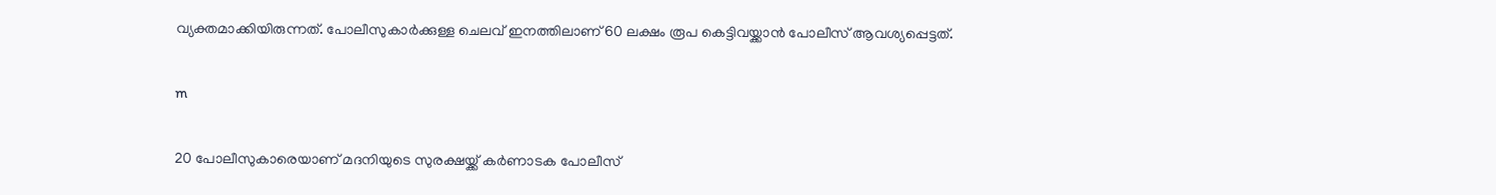വ്യക്തമാക്കിയിരുന്നത്. പോലീസുകാര്‍ക്കുള്ള ചെലവ് ഇനത്തിലാണ് 60 ലക്ഷം രൂപ കെട്ടിവയ്ക്കാന്‍ പോലീസ് ആവശ്യപ്പെട്ടത്.

m

20 പോലീസുകാരെയാണ് മദനിയുടെ സുരക്ഷയ്ക്ക് കര്‍ണാടക പോലീസ്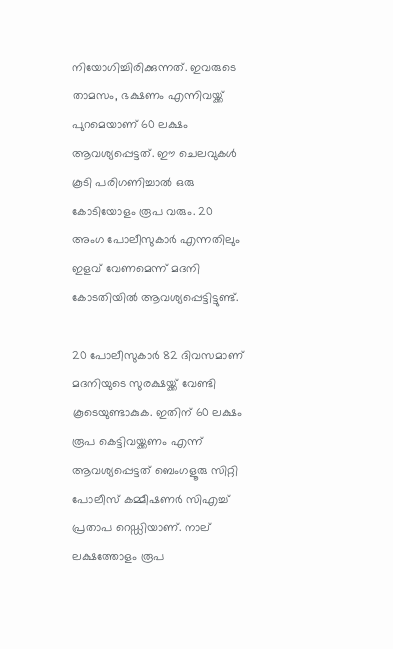നിയോഗിച്ചിരിക്കുന്നത്. ഇവരുടെ താമസം, ഭക്ഷണം എന്നിവയ്ക്ക് പുറമെയാണ് 60 ലക്ഷം ആവശ്യപ്പെട്ടത്. ഈ ചെലവുകള്‍ കൂടി പരിഗണിച്ചാല്‍ ഒരു കോടിയോളം രൂപ വരും. 20 അംഗ പോലീസുകാര്‍ എന്നതിലും ഇളവ് വേണമെന്ന് മദനി കോടതിയില്‍ ആവശ്യപ്പെട്ടിട്ടുണ്ട്.

20 പോലീസുകാര്‍ 82 ദിവസമാണ് മദനിയുടെ സുരക്ഷയ്ക്ക് വേണ്ടി കൂടെയുണ്ടാകുക. ഇതിന് 60 ലക്ഷം രൂപ കെട്ടിവയ്ക്കണം എന്ന് ആവശ്യപ്പെട്ടത് ബെംഗളൂരു സിറ്റി പോലീസ് കമ്മീഷണര്‍ സിഎച്ച് പ്രതാപ റെഡ്ഡിയാണ്. നാല് ലക്ഷത്തോളം രൂപ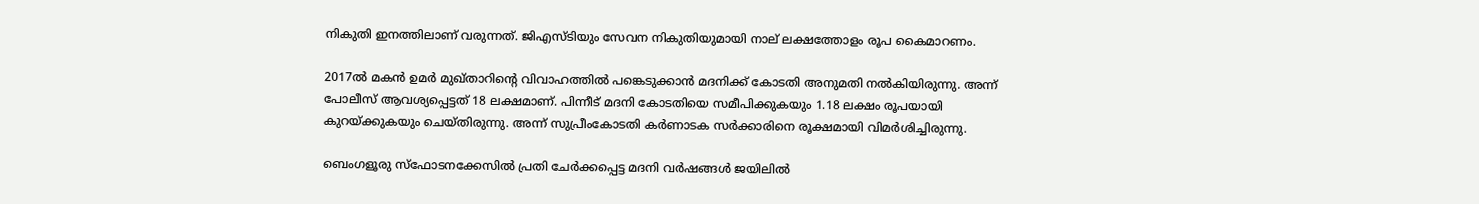നികുതി ഇനത്തിലാണ് വരുന്നത്. ജിഎസ്ടിയും സേവന നികുതിയുമായി നാല് ലക്ഷത്തോളം രൂപ കൈമാറണം.

2017ല്‍ മകന്‍ ഉമര്‍ മുഖ്താറിന്റെ വിവാഹത്തില്‍ പങ്കെടുക്കാന്‍ മദനിക്ക് കോടതി അനുമതി നല്‍കിയിരുന്നു. അന്ന് പോലീസ് ആവശ്യപ്പെട്ടത് 18 ലക്ഷമാണ്. പിന്നീട് മദനി കോടതിയെ സമീപിക്കുകയും 1.18 ലക്ഷം രൂപയായി കുറയ്ക്കുകയും ചെയ്തിരുന്നു. അന്ന് സുപ്രീംകോടതി കര്‍ണാടക സര്‍ക്കാരിനെ രൂക്ഷമായി വിമര്‍ശിച്ചിരുന്നു.

ബെംഗളൂരു സ്‌ഫോടനക്കേസില്‍ പ്രതി ചേര്‍ക്കപ്പെട്ട മദനി വര്‍ഷങ്ങള്‍ ജയിലില്‍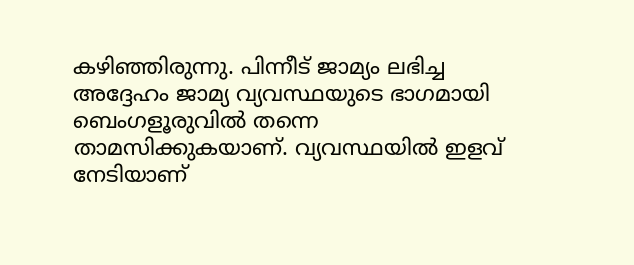കഴിഞ്ഞിരുന്നു. പിന്നീട് ജാമ്യം ലഭിച്ച അദ്ദേഹം ജാമ്യ വ്യവസ്ഥയുടെ ഭാഗമായി ബെംഗളൂരുവില്‍ തന്നെ താമസിക്കുകയാണ്. വ്യവസ്ഥയില്‍ ഇളവ് നേടിയാണ്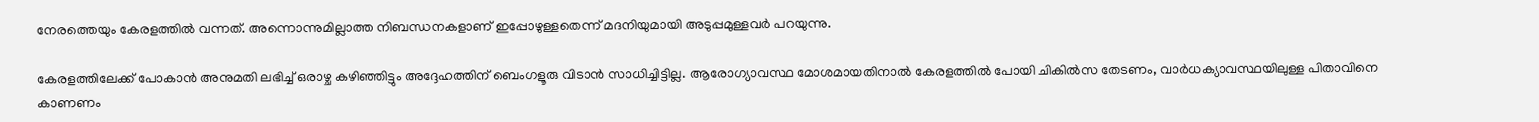നേരത്തെയും കേരളത്തില്‍ വന്നത്. അന്നൊന്നുമില്ലാത്ത നിബന്ധനകളാണ് ഇപ്പോഴുള്ളതെന്ന് മദനിയുമായി അടുപ്പമുള്ളവര്‍ പറയുന്നു.

കേരളത്തിലേക്ക് പോകാന്‍ അനുമതി ലഭിച്ച് ഒരാഴ്ച കഴിഞ്ഞിട്ടും അദ്ദേഹത്തിന് ബെംഗളൂരു വിടാന്‍ സാധിച്ചിട്ടില്ല. ആരോഗ്യാവസ്ഥ മോശമായതിനാല്‍ കേരളത്തില്‍ പോയി ചികില്‍സ തേടണം, വാര്‍ധക്യാവസ്ഥയിലുള്ള പിതാവിനെ കാണണം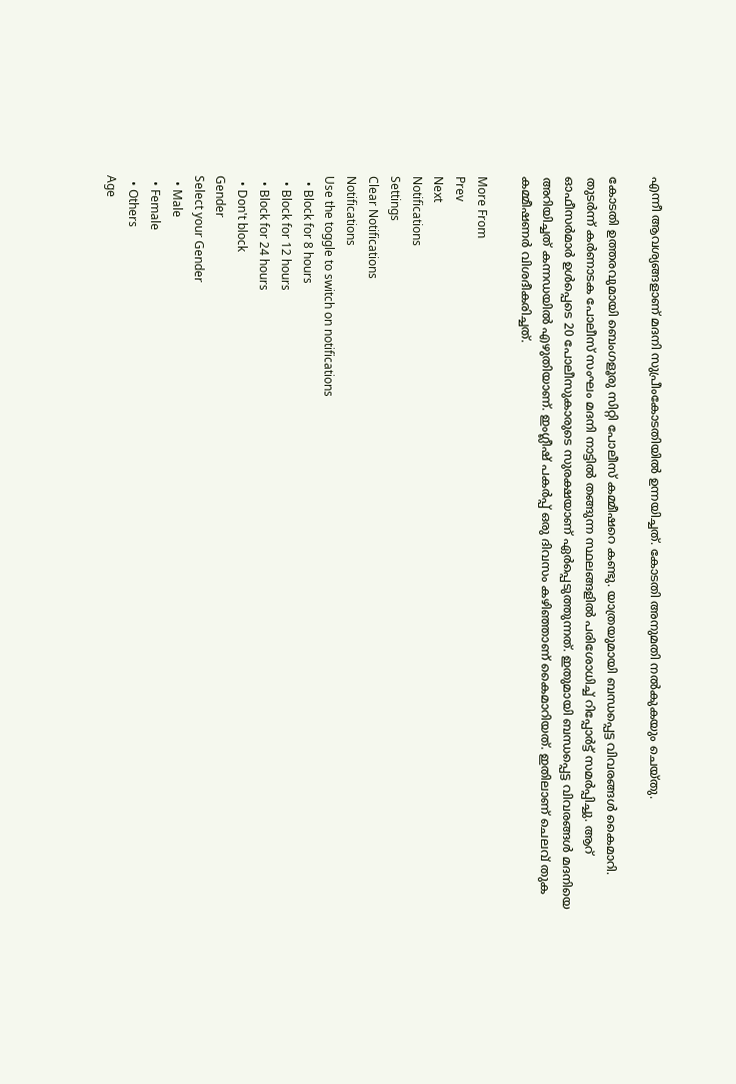എന്നീ ആവശ്യങ്ങളാണ് മദനി സുപ്രീംകോടതിയില്‍ ഉന്നയിച്ചത്. കോടതി അനുമതി നല്‍കുകയും ചെയ്തു.

കോടതി ഉത്തരവുമായി ബെംഗളൂരു സിറ്റി പോലീസ് കമ്മീഷറെ കണ്ടു. യാത്രയുമായി ബന്ധപ്പെട്ട വിവരങ്ങള്‍ കൈമാറി. തുടര്‍ന്ന് കര്‍ണാടക പോലീസ് സംഘം മദനി നാട്ടില്‍ തങ്ങുന്ന സ്ഥലങ്ങളില്‍ പരിശോധിച്ച് റിപ്പോര്‍ട്ട് സമര്‍പ്പിച്ചു. ആറ് ഓഫീസര്‍മാര്‍ ഉള്‍പ്പെടെ 20 പോലീസുകാരുടെ സുരക്ഷയാണ് ഏര്‍പ്പെടുത്തുന്നത്. ഇതുമായി ബന്ധപ്പെട്ട വിവരങ്ങള്‍ മദനിയെ അറിയിച്ചത് കന്നഡയില്‍ എഴുതിയാണ്. ഇംഗ്ലീഷ് പകര്‍പ്പ് ഒരു ദിവസം കഴിഞ്ഞാണ് കൈമാറിയത്. ഇതിലാണ് ചെലവ് തുക കമ്മീഷണര്‍ വിശദീകരിച്ചത്.

More From
Prev
Next
Notifications
Settings
Clear Notifications
Notifications
Use the toggle to switch on notifications
  • Block for 8 hours
  • Block for 12 hours
  • Block for 24 hours
  • Don't block
Gender
Select your Gender
  • Male
  • Female
  • Others
Age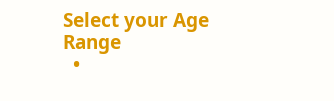Select your Age Range
  •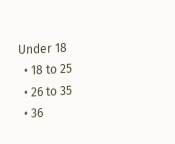Under 18
  • 18 to 25
  • 26 to 35
  • 36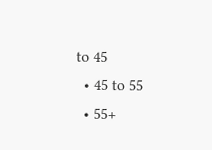to 45
  • 45 to 55
  • 55+